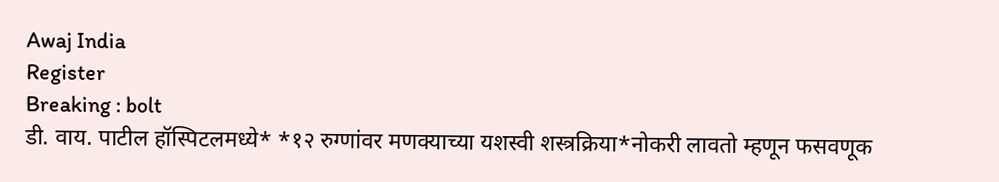Awaj India
Register
Breaking : bolt
डी. वाय. पाटील हॉस्पिटलमध्ये* *१२ रुग्णांवर मणक्याच्या यशस्वी शस्त्रक्रिया*नोकरी लावतो म्हणून फसवणूक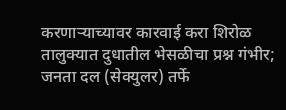करणाऱ्याच्यावर कारवाई करा शिरोळ तालुक्यात दुधातील भेसळीचा प्रश्न गंभीर; जनता दल (सेक्युलर) तर्फे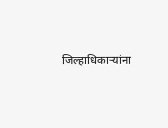जिल्हाधिकार्‍यांना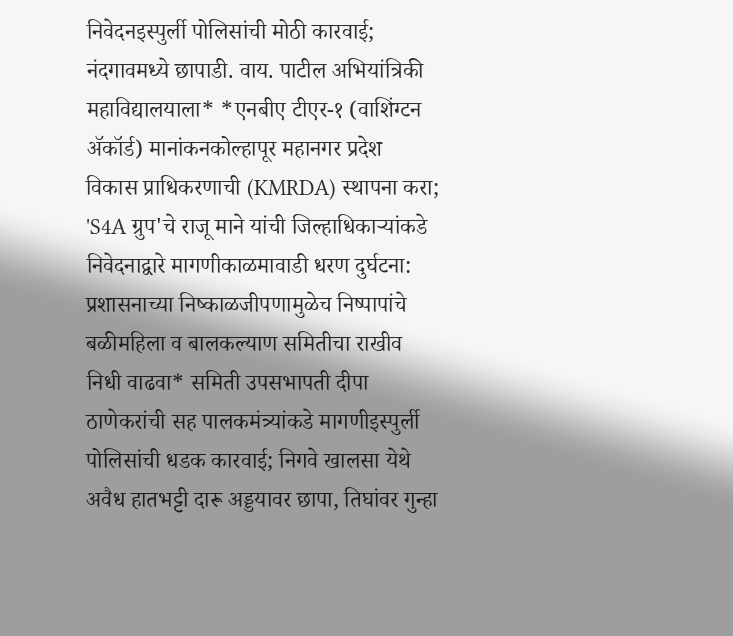निवेदनइस्पुर्ली पोलिसांची मोठी कारवाई; नंदगावमध्ये छापाडी. वाय. पाटील अभियांत्रिकी महाविद्यालयाला* *एनबीए टीएर-१ (वाशिंग्टन ॲकॉर्ड) मानांकनकोल्हापूर महानगर प्रदेश विकास प्राधिकरणाची (KMRDA) स्थापना करा; 'S4A ग्रुप'चे राजू माने यांची जिल्हाधिकाऱ्यांकडे निवेदनाद्वारे मागणीकाळमावाडी धरण दुर्घटना: प्रशासनाच्या निष्काळजीपणामुळेच निष्पापांचे बळीमहिला व बालकल्याण समितीचा राखीव निधी वाढवा* समिती उपसभापती दीपा ठाणेकरांची सह पालकमंत्र्यांकडे मागणीइस्पुर्ली पोलिसांची धडक कारवाई; निगवे खालसा येथे अवैध हातभट्टी दारू अड्डयावर छापा, तिघांवर गुन्हा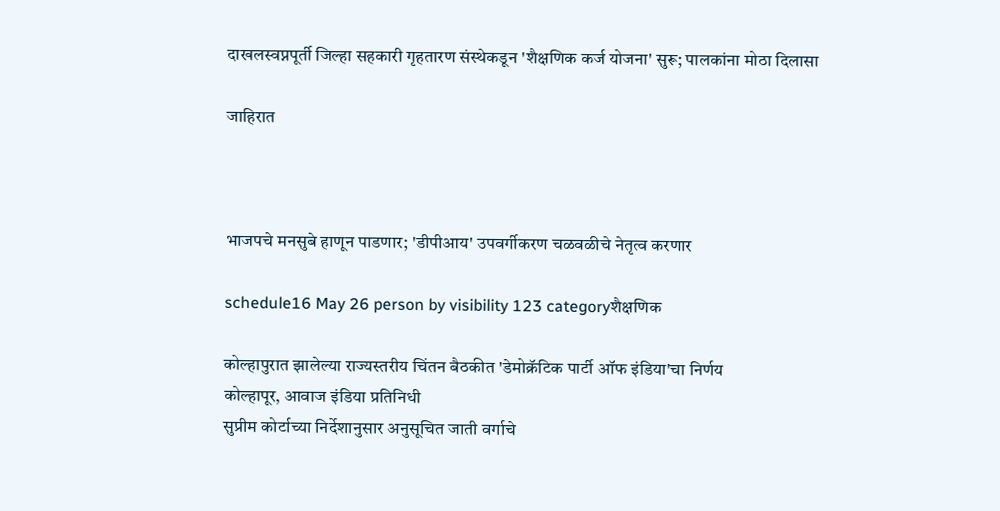दाखलस्वप्नपूर्ती जिल्हा सहकारी गृहतारण संस्थेकडून 'शैक्षणिक कर्ज योजना' सुरू; पालकांना मोठा दिलासा

जाहिरात



भाजपचे मनसुबे हाणून पाडणार; 'डीपीआय' उपवर्गीकरण चळवळीचे नेतृत्व करणार

schedule16 May 26 person by visibility 123 categoryशैक्षणिक

कोल्हापुरात झालेल्या राज्यस्तरीय चिंतन बैठकीत 'डेमोक्रॅटिक पार्टी ऑफ इंडिया'चा निर्णय
कोल्हापूर, आवाज इंडिया प्रतिनिधी
सुप्रीम कोर्टाच्या निर्देशानुसार अनुसूचित जाती वर्गाचे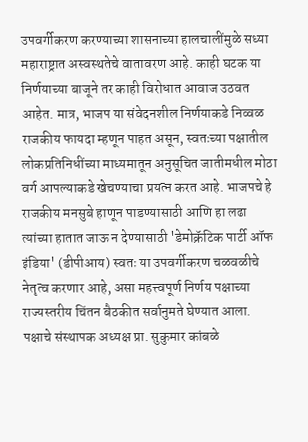उपवर्गीकरण करण्याच्या शासनाच्या हालचालींमुळे सध्या महाराष्ट्रात अस्वस्थतेचे वातावरण आहे. काही घटक या निर्णयाच्या बाजूने तर काही विरोधात आवाज उठवत आहेत. मात्र, भाजप या संवेदनशील निर्णयाकडे निव्वळ राजकीय फायदा म्हणून पाहत असून, स्वतःच्या पक्षातील लोकप्रतिनिधींच्या माध्यमातून अनुसूचित जातीमधील मोठा वर्ग आपल्याकडे खेचण्याचा प्रयत्न करत आहे. भाजपचे हे राजकीय मनसुबे हाणून पाडण्यासाठी आणि हा लढा त्यांच्या हातात जाऊ न देण्यासाठी 'डेमोक्रॅटिक पार्टी ऑफ इंडिया' (डीपीआय) स्वतः या उपवर्गीकरण चळवळीचे नेतृत्व करणार आहे, असा महत्त्वपूर्ण निर्णय पक्षाच्या राज्यस्तरीय चिंतन बैठकीत सर्वानुमते घेण्यात आला.
पक्षाचे संस्थापक अध्यक्ष प्रा. सुकुमार कांबळे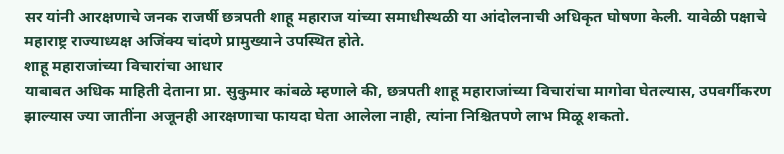सर यांनी आरक्षणाचे जनक राजर्षी छत्रपती शाहू महाराज यांच्या समाधीस्थळी या आंदोलनाची अधिकृत घोषणा केली. यावेळी पक्षाचे महाराष्ट्र राज्याध्यक्ष अजिंक्य चांदणे प्रामुख्याने उपस्थित होते.
शाहू महाराजांच्या विचारांचा आधार
याबाबत अधिक माहिती देताना प्रा. सुकुमार कांबळे म्हणाले की, छत्रपती शाहू महाराजांच्या विचारांचा मागोवा घेतल्यास, उपवर्गीकरण झाल्यास ज्या जातींना अजूनही आरक्षणाचा फायदा घेता आलेला नाही, त्यांना निश्चितपणे लाभ मिळू शकतो.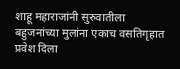शाहू महाराजांनी सुरुवातीला बहुजनांच्या मुलांना एकाच वसतिगृहात प्रवेश दिला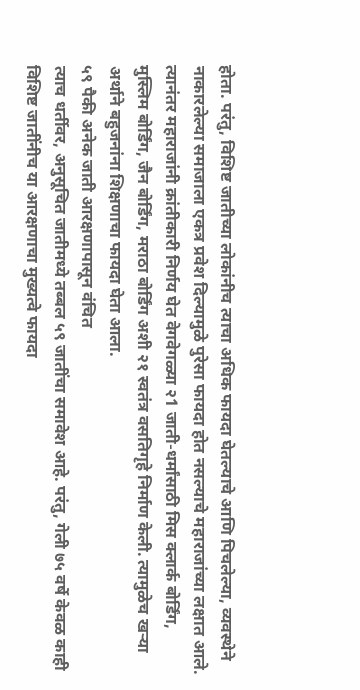होता. परंतु, विशिष्ट जातीच्या लोकांनीच त्याचा अधिक फायदा घेतल्याचे आणि पिचलेल्या, व्यवस्थेने नाकारलेल्या समाजाला एकत्र प्रवेश दिल्यामुळे पुरेसा फायदा होत नसल्याचे महाराजांच्या लक्षात आले. त्यानंतर महाराजांनी क्रांतीकारी निर्णय घेत वेगवेगळ्या २1 जाती-धर्मांसाठी मिस क्लार्क बोर्डिंग, मुस्लिम बोर्डिंग, जैन बोर्डिंग, मराठा बोर्डिंग अशी २१ स्वतंत्र वसतिगृहे निर्माण केली. त्यामुळेच खऱ्या अर्थाने बहुजनांना शिक्षणाचा फायदा घेता आला.
५९ पैकी अनेक जाती आरक्षणापासून वंचित
त्याच धर्तीवर, अनुसूचित जातीमध्ये तब्बल ५९ जातींचा समावेश आहे. परंतु, गेली ७५ वर्षे केवळ काही विशिष्ट जातींनीच या आरक्षणाचा मुख्यत्वे फायदा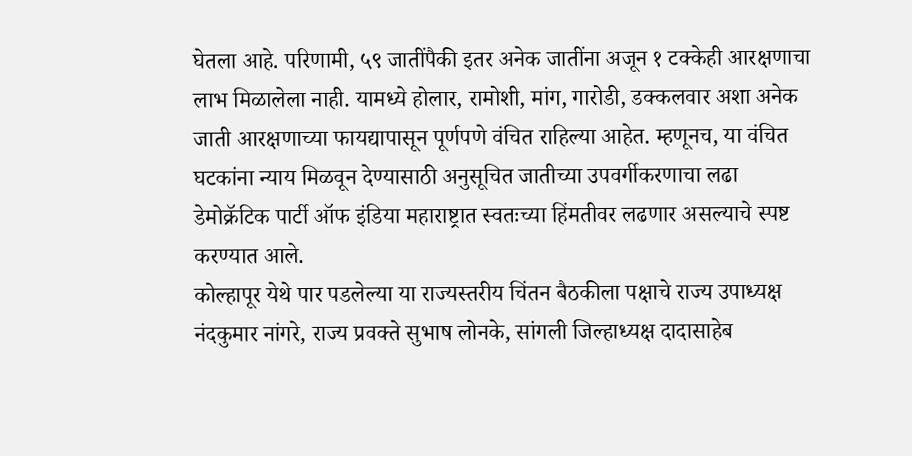घेतला आहे. परिणामी, ५९ जातींपैकी इतर अनेक जातींना अजून १ टक्केही आरक्षणाचा लाभ मिळालेला नाही. यामध्ये होलार, रामोशी, मांग, गारोडी, डक्कलवार अशा अनेक जाती आरक्षणाच्या फायद्यापासून पूर्णपणे वंचित राहिल्या आहेत. म्हणूनच, या वंचित घटकांना न्याय मिळवून देण्यासाठी अनुसूचित जातीच्या उपवर्गीकरणाचा लढा डेमोक्रॅटिक पार्टी ऑफ इंडिया महाराष्ट्रात स्वतःच्या हिंमतीवर लढणार असल्याचे स्पष्ट करण्यात आले.
कोल्हापूर येथे पार पडलेल्या या राज्यस्तरीय चिंतन बैठकीला पक्षाचे राज्य उपाध्यक्ष नंदकुमार नांगरे, राज्य प्रवक्ते सुभाष लोनके, सांगली जिल्हाध्यक्ष दादासाहेब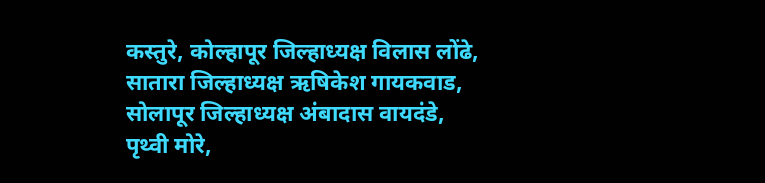कस्तुरे, कोल्हापूर जिल्हाध्यक्ष विलास लोंढे, सातारा जिल्हाध्यक्ष ऋषिकेश गायकवाड, सोलापूर जिल्हाध्यक्ष अंबादास वायदंडे, पृथ्वी मोरे,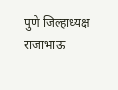पुणे जिल्हाध्यक्ष राजाभाऊ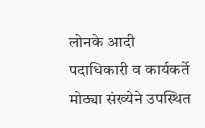लोनके आदी पदाधिकारी व कार्यकर्ते मोठ्या संख्येने उपस्थित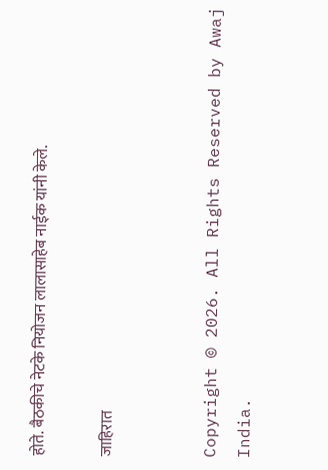होते. बैठकीचे नेटके नियोजन लालासाहेब नाईक यांनी केले.

जाहिरात


Copyright © 2026. All Rights Reserved by Awaj India.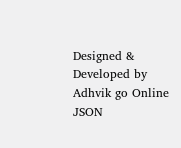Designed & Developed by Adhvik go Online
JSON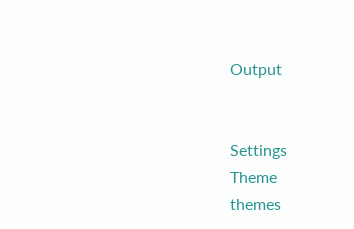Output


Settings
Theme
themes